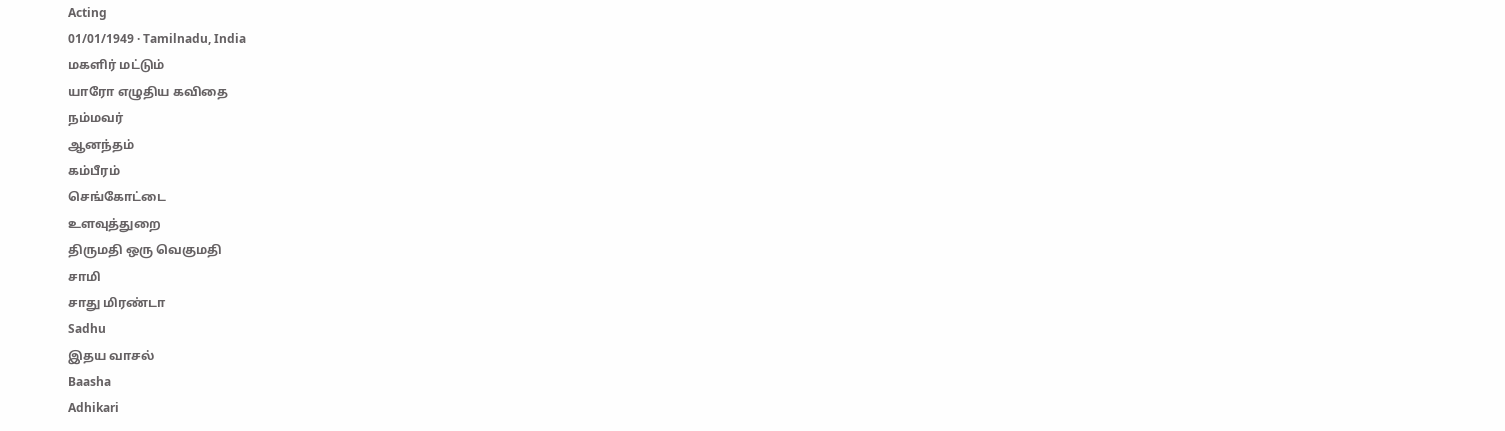Acting
01/01/1949 · Tamilnadu, India
மகளிர் மட்டும்
யாரோ எழுதிய கவிதை
நம்மவர்
ஆனந்தம்
கம்பீரம்
செங்கோட்டை
உளவுத்துறை
திருமதி ஒரு வெகுமதி
சாமி
சாது மிரண்டா
Sadhu
இதய வாசல்
Baasha
Adhikari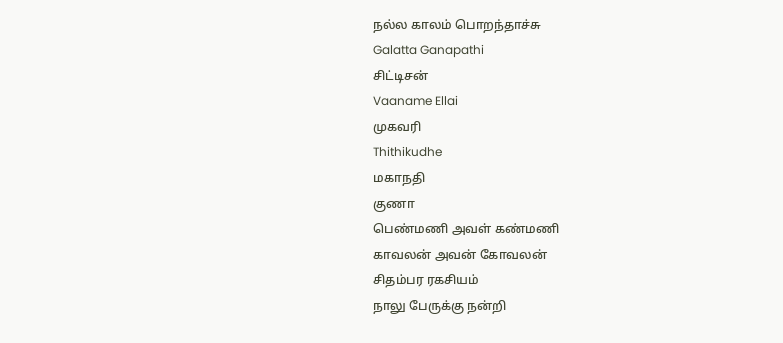நல்ல காலம் பொறந்தாச்சு
Galatta Ganapathi
சிட்டிசன்
Vaaname Ellai
முகவரி
Thithikudhe
மகாநதி
குணா
பெண்மணி அவள் கண்மணி
காவலன் அவன் கோவலன்
சிதம்பர ரகசியம்
நாலு பேருக்கு நன்றி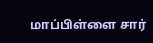மாப்பிள்ளை சார்